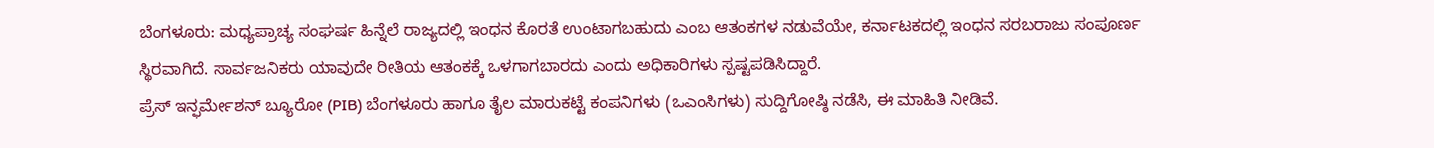ಬೆಂಗಳೂರು: ಮಧ್ಯಪ್ರಾಚ್ಯ ಸಂಘರ್ಷ ಹಿನ್ನೆಲೆ ರಾಜ್ಯದಲ್ಲಿ ಇಂಧನ ಕೊರತೆ ಉಂಟಾಗಬಹುದು ಎಂಬ ಆತಂಕಗಳ ನಡುವೆಯೇ, ಕರ್ನಾಟಕದಲ್ಲಿ ಇಂಧನ ಸರಬರಾಜು ಸಂಪೂರ್ಣ ಸ್ಥಿರವಾಗಿದೆ. ಸಾರ್ವಜನಿಕರು ಯಾವುದೇ ರೀತಿಯ ಆತಂಕಕ್ಕೆ ಒಳಗಾಗಬಾರದು ಎಂದು ಅಧಿಕಾರಿಗಳು ಸ್ಪಷ್ಟಪಡಿಸಿದ್ದಾರೆ.
ಪ್ರೆಸ್ ಇನ್ಫರ್ಮೇಶನ್ ಬ್ಯೂರೋ (PIB) ಬೆಂಗಳೂರು ಹಾಗೂ ತೈಲ ಮಾರುಕಟ್ಟೆ ಕಂಪನಿಗಳು (ಒಎಂಸಿಗಳು) ಸುದ್ದಿಗೋಷ್ಠಿ ನಡೆಸಿ, ಈ ಮಾಹಿತಿ ನೀಡಿವೆ.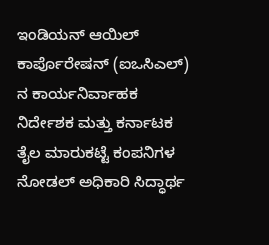ಇಂಡಿಯನ್ ಆಯಿಲ್ ಕಾರ್ಪೊರೇಷನ್ (ಐಒಸಿಎಲ್) ನ ಕಾರ್ಯನಿರ್ವಾಹಕ ನಿರ್ದೇಶಕ ಮತ್ತು ಕರ್ನಾಟಕ ತೈಲ ಮಾರುಕಟ್ಟೆ ಕಂಪನಿಗಳ ನೋಡಲ್ ಅಧಿಕಾರಿ ಸಿದ್ಧಾರ್ಥ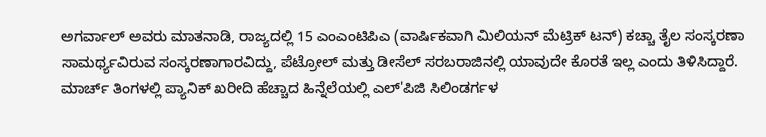ಅಗರ್ವಾಲ್ ಅವರು ಮಾತನಾಡಿ, ರಾಜ್ಯದಲ್ಲಿ 15 ಎಂಎಂಟಿಪಿಎ (ವಾರ್ಷಿಕವಾಗಿ ಮಿಲಿಯನ್ ಮೆಟ್ರಿಕ್ ಟನ್) ಕಚ್ಚಾ ತೈಲ ಸಂಸ್ಕರಣಾ ಸಾಮರ್ಥ್ಯವಿರುವ ಸಂಸ್ಕರಣಾಗಾರವಿದ್ದು, ಪೆಟ್ರೋಲ್ ಮತ್ತು ಡೀಸೆಲ್ ಸರಬರಾಜಿನಲ್ಲಿ ಯಾವುದೇ ಕೊರತೆ ಇಲ್ಲ ಎಂದು ತಿಳಿಸಿದ್ದಾರೆ.
ಮಾರ್ಚ್ ತಿಂಗಳಲ್ಲಿ ಪ್ಯಾನಿಕ್ ಖರೀದಿ ಹೆಚ್ಚಾದ ಹಿನ್ನೆಲೆಯಲ್ಲಿ ಎಲ್'ಪಿಜಿ ಸಿಲಿಂಡರ್ಗಳ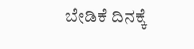ಬೇಡಿಕೆ ದಿನಕ್ಕೆ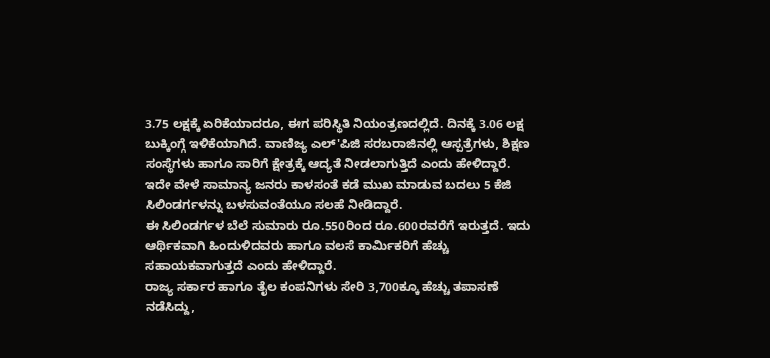3.75 ಲಕ್ಷಕ್ಕೆ ಏರಿಕೆಯಾದರೂ, ಈಗ ಪರಿಸ್ಥಿತಿ ನಿಯಂತ್ರಣದಲ್ಲಿದೆ. ದಿನಕ್ಕೆ 3.06 ಲಕ್ಷ ಬುಕ್ಕಿಂಗ್ಗೆ ಇಳಿಕೆಯಾಗಿದೆ. ವಾಣಿಜ್ಯ ಎಲ್'ಪಿಜಿ ಸರಬರಾಜಿನಲ್ಲಿ ಆಸ್ಪತ್ರೆಗಳು, ಶಿಕ್ಷಣ ಸಂಸ್ಥೆಗಳು ಹಾಗೂ ಸಾರಿಗೆ ಕ್ಷೇತ್ರಕ್ಕೆ ಆದ್ಯತೆ ನೀಡಲಾಗುತ್ತಿದೆ ಎಂದು ಹೇಳಿದ್ದಾರೆ.
ಇದೇ ವೇಳೆ ಸಾಮಾನ್ಯ ಜನರು ಕಾಳಸಂತೆ ಕಡೆ ಮುಖ ಮಾಡುವ ಬದಲು 5 ಕೆಜಿ ಸಿಲಿಂಡರ್ಗಳನ್ನು ಬಳಸುವಂತೆಯೂ ಸಲಹೆ ನೀಡಿದ್ದಾರೆ.
ಈ ಸಿಲಿಂಡರ್ಗಳ ಬೆಲೆ ಸುಮಾರು ರೂ.550ರಿಂದ ರೂ.600ರವರೆಗೆ ಇರುತ್ತದೆ. ಇದು ಆರ್ಥಿಕವಾಗಿ ಹಿಂದುಳಿದವರು ಹಾಗೂ ವಲಸೆ ಕಾರ್ಮಿಕರಿಗೆ ಹೆಚ್ಚು ಸಹಾಯಕವಾಗುತ್ತದೆ ಎಂದು ಹೇಳಿದ್ದಾರೆ.
ರಾಜ್ಯ ಸರ್ಕಾರ ಹಾಗೂ ತೈಲ ಕಂಪನಿಗಳು ಸೇರಿ 3,700ಕ್ಕೂ ಹೆಚ್ಚು ತಪಾಸಣೆ ನಡೆಸಿದ್ದು,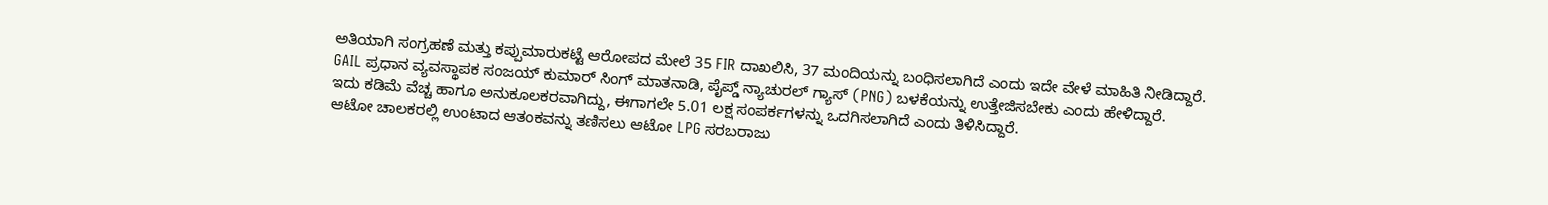ಅತಿಯಾಗಿ ಸಂಗ್ರಹಣೆ ಮತ್ತು ಕಪ್ಪುಮಾರುಕಟ್ಟೆ ಆರೋಪದ ಮೇಲೆ 35 FIR ದಾಖಲಿಸಿ, 37 ಮಂದಿಯನ್ನು ಬಂಧಿಸಲಾಗಿದೆ ಎಂದು ಇದೇ ವೇಳೆ ಮಾಹಿತಿ ನೀಡಿದ್ದಾರೆ.
GAIL ಪ್ರಧಾನ ವ್ಯವಸ್ಥಾಪಕ ಸಂಜಯ್ ಕುಮಾರ್ ಸಿಂಗ್ ಮಾತನಾಡಿ, ಪೈಪ್ಡ್ ನ್ಯಾಚುರಲ್ ಗ್ಯಾಸ್ (PNG) ಬಳಕೆಯನ್ನು ಉತ್ತೇಜಿಸಬೇಕು ಎಂದು ಹೇಳಿದ್ದಾರೆ.
ಇದು ಕಡಿಮೆ ವೆಚ್ಚ ಹಾಗೂ ಅನುಕೂಲಕರವಾಗಿದ್ದು, ಈಗಾಗಲೇ 5.01 ಲಕ್ಷ ಸಂಪರ್ಕಗಳನ್ನು ಒದಗಿಸಲಾಗಿದೆ ಎಂದು ತಿಳಿಸಿದ್ದಾರೆ.
ಆಟೋ ಚಾಲಕರಲ್ಲಿ ಉಂಟಾದ ಆತಂಕವನ್ನು ತಣಿಸಲು ಆಟೋ LPG ಸರಬರಾಜು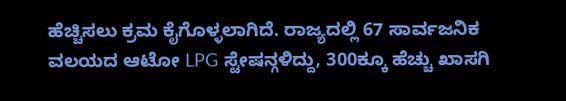ಹೆಚ್ಚಿಸಲು ಕ್ರಮ ಕೈಗೊಳ್ಳಲಾಗಿದೆ. ರಾಜ್ಯದಲ್ಲಿ 67 ಸಾರ್ವಜನಿಕ ವಲಯದ ಆಟೋ LPG ಸ್ಟೇಷನ್ಗಳಿದ್ದು, 300ಕ್ಕೂ ಹೆಚ್ಚು ಖಾಸಗಿ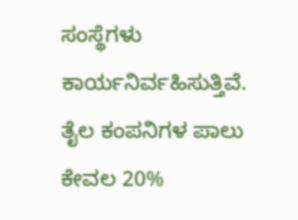ಸಂಸ್ಥೆಗಳು ಕಾರ್ಯನಿರ್ವಹಿಸುತ್ತಿವೆ. ತೈಲ ಕಂಪನಿಗಳ ಪಾಲು ಕೇವಲ 20%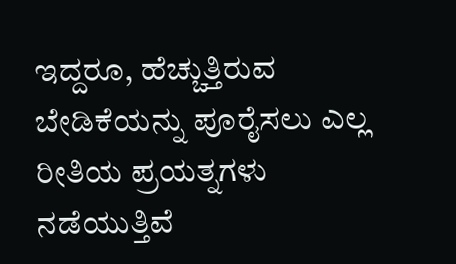ಇದ್ದರೂ, ಹೆಚ್ಚುತ್ತಿರುವ ಬೇಡಿಕೆಯನ್ನು ಪೂರೈಸಲು ಎಲ್ಲ ರೀತಿಯ ಪ್ರಯತ್ನಗಳು ನಡೆಯುತ್ತಿವೆ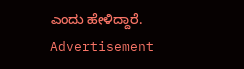ಎಂದು ಹೇಳಿದ್ದಾರೆ.
Advertisement